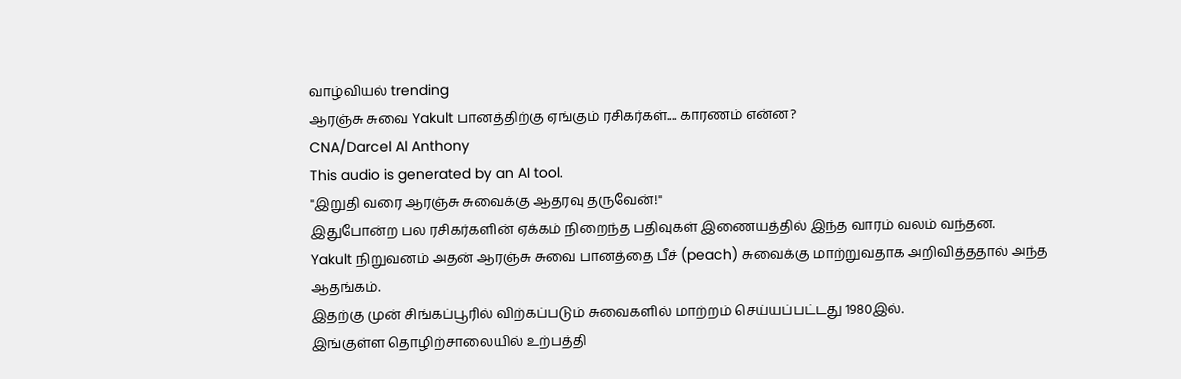வாழ்வியல் trending
ஆரஞ்சு சுவை Yakult பானத்திற்கு ஏங்கும் ரசிகர்கள்.... காரணம் என்ன?
CNA/Darcel Al Anthony
This audio is generated by an AI tool.
"இறுதி வரை ஆரஞ்சு சுவைக்கு ஆதரவு தருவேன்!"
இதுபோன்ற பல ரசிகர்களின் ஏக்கம் நிறைந்த பதிவுகள் இணையத்தில் இந்த வாரம் வலம் வந்தன.
Yakult நிறுவனம் அதன் ஆரஞ்சு சுவை பானத்தை பீச் (peach) சுவைக்கு மாற்றுவதாக அறிவித்ததால் அந்த ஆதங்கம்.
இதற்கு முன் சிங்கப்பூரில் விற்கப்படும் சுவைகளில் மாற்றம் செய்யப்பட்டது 1980இல்.
இங்குள்ள தொழிற்சாலையில் உற்பத்தி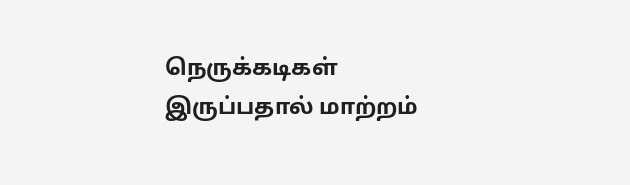நெருக்கடிகள் இருப்பதால் மாற்றம்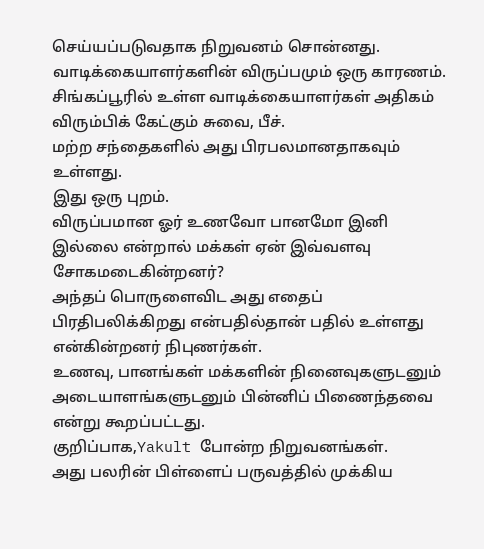செய்யப்படுவதாக நிறுவனம் சொன்னது.
வாடிக்கையாளர்களின் விருப்பமும் ஒரு காரணம்.
சிங்கப்பூரில் உள்ள வாடிக்கையாளர்கள் அதிகம் விரும்பிக் கேட்கும் சுவை, பீச்.
மற்ற சந்தைகளில் அது பிரபலமானதாகவும் உள்ளது.
இது ஒரு புறம்.
விருப்பமான ஓர் உணவோ பானமோ இனி இல்லை என்றால் மக்கள் ஏன் இவ்வளவு சோகமடைகின்றனர்?
அந்தப் பொருளைவிட அது எதைப் பிரதிபலிக்கிறது என்பதில்தான் பதில் உள்ளது என்கின்றனர் நிபுணர்கள்.
உணவு, பானங்கள் மக்களின் நினைவுகளுடனும் அடையாளங்களுடனும் பின்னிப் பிணைந்தவை என்று கூறப்பட்டது.
குறிப்பாக,Yakult போன்ற நிறுவனங்கள்.
அது பலரின் பிள்ளைப் பருவத்தில் முக்கிய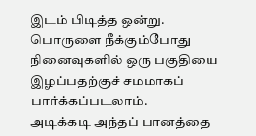இடம் பிடித்த ஒன்று.
பொருளை நீக்கும்போது நினைவுகளில் ஒரு பகுதியை இழப்பதற்குச் சமமாகப் பார்க்கப்படலாம்.
அடிக்கடி அந்தப் பானத்தை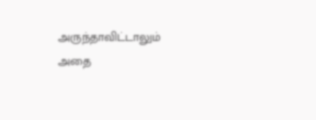அருந்தாவிட்டாலும் அதை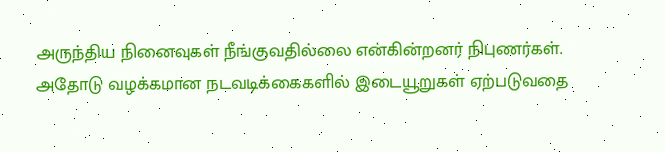அருந்திய நினைவுகள் நீங்குவதில்லை என்கின்றனர் நிபுணர்கள்.
அதோடு வழக்கமான நடவடிக்கைகளில் இடையூறுகள் ஏற்படுவதை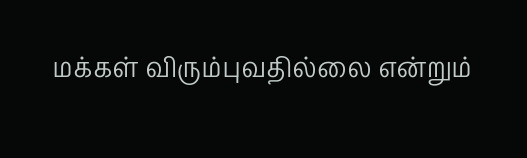மக்கள் விரும்புவதில்லை என்றும்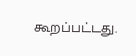கூறப்பட்டது.